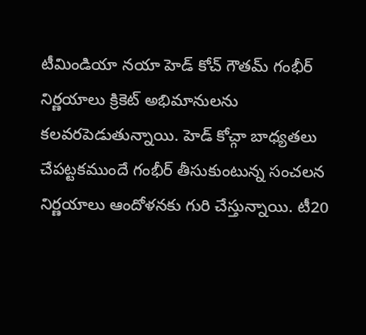టీమిండియా నయా హెడ్ కోచ్ గౌతమ్ గంభీర్ నిర్ణయాలు క్రికెట్ అభిమానులను కలవరపెడుతున్నాయి. హెడ్ కోచ్గా బాధ్యతలు చేపట్టకముందే గంభీర్ తీసుకుంటున్న సంచలన నిర్ణయాలు ఆందోళనకు గురి చేస్తున్నాయి. టీ20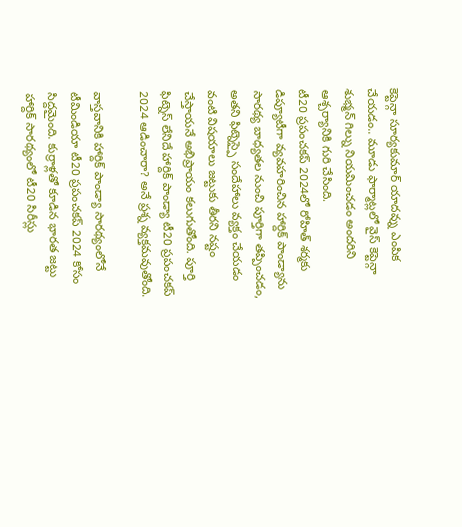కెప్టెన్గా సూర్యకుమార్ యాదవ్ను ఎంపిక చేయడం.. మూడు ఫార్మాట్లలో వైస్ కెప్టెన్గా శుభ్మన్ గిల్ను నియమించడం అందరిని ఆశ్చర్యానికి గురి చేసింది.
టీ20 ప్రపంచకప్ 2024లో రోహిత్ శర్మకు డిప్యూటీగా వ్యవహరించిన హార్దిక్ పాండ్యాను సారథ్య బాధ్యతల నుంచి పూర్తిగా తప్పించడం, అతని ఫిట్నెస్పై సందేహాలు వ్యక్తం చేయడం వంటి విషయాలు జట్టుకు తీరని నష్టం చేస్తాయనే అభిప్రాయం కలుగుతోంది. పూర్తి ఫిట్నెస్ లేనిదే హార్దిక్ పాండ్యా టీ20 ప్రపంచకప్ 2024 ఆడించారా? అనే ప్రశ్న వ్యక్తమవుతోంది.

వాస్తవానికి హార్దిక్ పాండ్యా సారథ్యంలోనే టీమిండియా టీ20 ప్రపంచకప్ 2024 కోసం సిద్దమైంది. కుర్రాళ్లతో కూడిన భారత జట్టు హార్దిక్ సారథ్యంలో టీ20 సిరీస్లు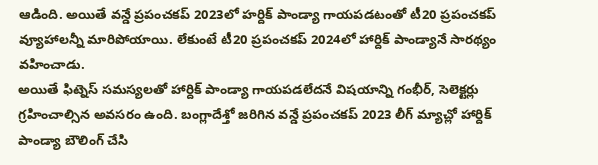ఆడింది. అయితే వన్డే ప్రపంచకప్ 2023లో హర్దిక్ పాండ్యా గాయపడటంతో టీ20 ప్రపంచకప్ వ్యూహాలన్నీ మారిపోయాయి. లేకుంటే టీ20 ప్రపంచకప్ 2024లో హార్దిక్ పాండ్యానే సారథ్యం వహించాడు.
అయితే ఫిట్నెస్ సమస్యలతో హార్దిక్ పాండ్యా గాయపడలేదనే విషయాన్ని గంభీర్, సెలెక్టర్లు గ్రహించాల్సిన అవసరం ఉంది. బంగ్లాదేశ్తో జరిగిన వన్డే ప్రపంచకప్ 2023 లీగ్ మ్యాచ్లో హార్దిక్ పాండ్యా బౌలింగ్ చేసి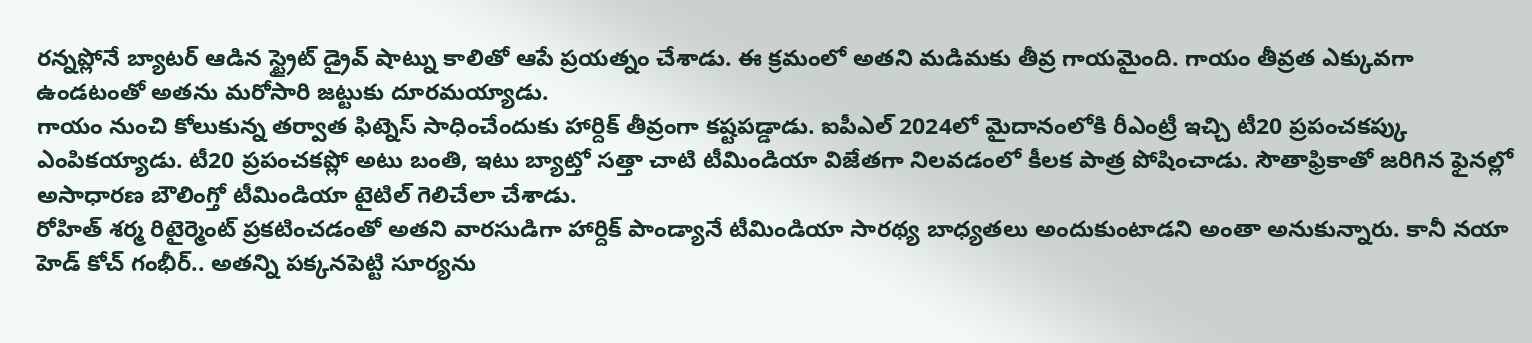రన్నప్లోనే బ్యాటర్ ఆడిన స్ట్రైట్ డ్రైవ్ షాట్ను కాలితో ఆపే ప్రయత్నం చేశాడు. ఈ క్రమంలో అతని మడిమకు తీవ్ర గాయమైంది. గాయం తీవ్రత ఎక్కువగా ఉండటంతో అతను మరోసారి జట్టుకు దూరమయ్యాడు.
గాయం నుంచి కోలుకున్న తర్వాత ఫిట్నెస్ సాధించేందుకు హార్దిక్ తీవ్రంగా కష్టపడ్డాడు. ఐపీఎల్ 2024లో మైదానంలోకి రీఎంట్రీ ఇచ్చి టీ20 ప్రపంచకప్కు ఎంపికయ్యాడు. టీ20 ప్రపంచకప్లో అటు బంతి, ఇటు బ్యాట్తో సత్తా చాటి టీమిండియా విజేతగా నిలవడంలో కీలక పాత్ర పోషించాడు. సౌతాఫ్రికాతో జరిగిన ఫైనల్లో అసాధారణ బౌలింగ్తో టీమిండియా టైటిల్ గెలిచేలా చేశాడు.
రోహిత్ శర్మ రిటైర్మెంట్ ప్రకటించడంతో అతని వారసుడిగా హార్దిక్ పాండ్యానే టీమిండియా సారథ్య బాధ్యతలు అందుకుంటాడని అంతా అనుకున్నారు. కానీ నయా హెడ్ కోచ్ గంభీర్.. అతన్ని పక్కనపెట్టి సూర్యను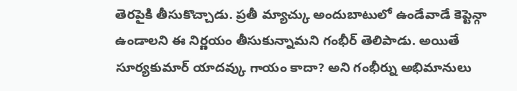తెరపైకి తీసుకొచ్చాడు. ప్రతీ మ్యాచ్కు అందుబాటులో ఉండేవాడే కెప్టెన్గా ఉండాలని ఈ నిర్ణయం తీసుకున్నామని గంభీర్ తెలిపాడు. అయితే సూర్యకుమార్ యాదవ్కు గాయం కాదా? అని గంభీర్ను అభిమానులు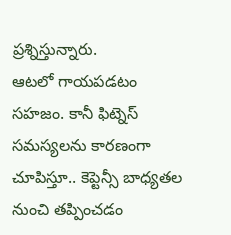ప్రశ్నిస్తున్నారు.
ఆటలో గాయపడటం సహజం. కానీ ఫిట్నెస్ సమస్యలను కారణంగా చూపిస్తూ.. కెప్టెన్సీ బాధ్యతల నుంచి తప్పించడం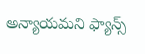అన్యాయమని ఫ్యాన్స్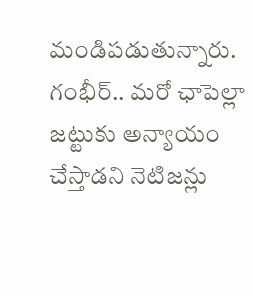మండిపడుతున్నారు. గంభీర్.. మరో ఛాపెల్లా జట్టుకు అన్యాయం చేస్తాడని నెటిజన్లు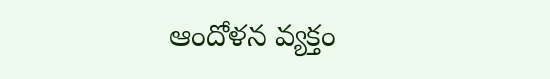ఆందోళన వ్యక్తం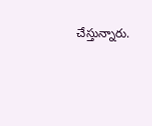చేస్తున్నారు.